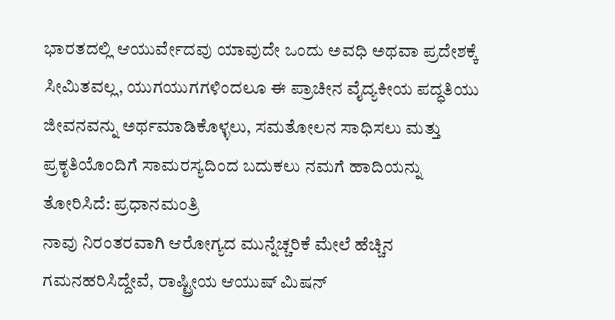ಭಾರತದಲ್ಲಿ ಆಯುರ್ವೇದವು ಯಾವುದೇ ಒಂದು ಅವಧಿ ಅಥವಾ ಪ್ರದೇಶಕ್ಕೆ ಸೀಮಿತವಲ್ಲ, ಯುಗಯುಗಗಳಿಂದಲೂ ಈ ಪ್ರಾಚೀನ ವೈದ್ಯಕೀಯ ಪದ್ಧತಿಯು ಜೀವನವನ್ನು ಅರ್ಥಮಾಡಿಕೊಳ್ಳಲು, ಸಮತೋಲನ ಸಾಧಿಸಲು ಮತ್ತು ಪ್ರಕೃತಿಯೊಂದಿಗೆ ಸಾಮರಸ್ಯದಿಂದ ಬದುಕಲು ನಮಗೆ ಹಾದಿಯನ್ನು ತೋರಿಸಿದೆ: ಪ್ರಧಾನಮಂತ್ರಿ
ನಾವು ನಿರಂತರವಾಗಿ ಆರೋಗ್ಯದ ಮುನ್ನೆಚ್ಚರಿಕೆ ಮೇಲೆ ಹೆಚ್ಚಿನ ಗಮನಹರಿಸಿದ್ದೇವೆ, ರಾಷ್ಟ್ರೀಯ ಆಯುಷ್ ಮಿಷನ್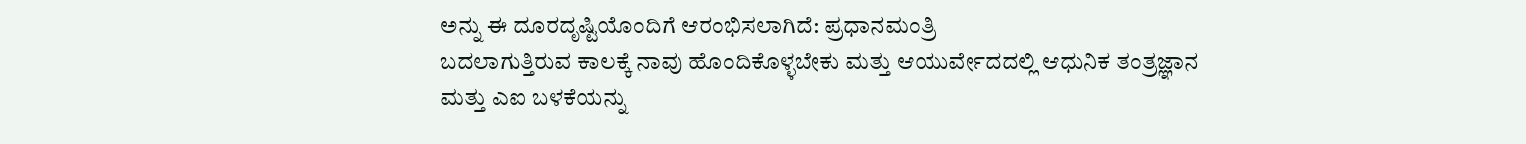ಅನ್ನು ಈ ದೂರದೃಷ್ಟಿಯೊಂದಿಗೆ ಆರಂಭಿಸಲಾಗಿದೆ: ಪ್ರಧಾನಮಂತ್ರಿ
ಬದಲಾಗುತ್ತಿರುವ ಕಾಲಕ್ಕೆ ನಾವು ಹೊಂದಿಕೊಳ್ಳಬೇಕು ಮತ್ತು ಆಯುರ್ವೇದದಲ್ಲಿ ಆಧುನಿಕ ತಂತ್ರಜ್ಞಾನ ಮತ್ತು ಎಐ ಬಳಕೆಯನ್ನು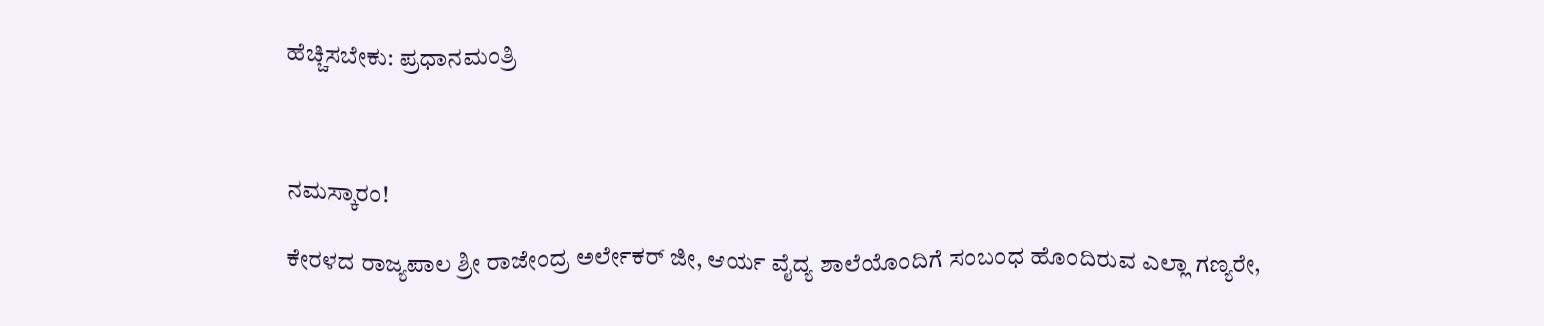ಹೆಚ್ಚಿಸಬೇಕು: ಪ್ರಧಾನಮಂತ್ರಿ



ನಮಸ್ಕಾರಂ!

ಕೇರಳದ ರಾಜ್ಯಪಾಲ ಶ್ರೀ ರಾಜೇಂದ್ರ ಅರ್ಲೇಕರ್ ಜೀ, ಆರ್ಯ ವೈದ್ಯ ಶಾಲೆಯೊಂದಿಗೆ ಸಂಬಂಧ ಹೊಂದಿರುವ ಎಲ್ಲಾ ಗಣ್ಯರೇ,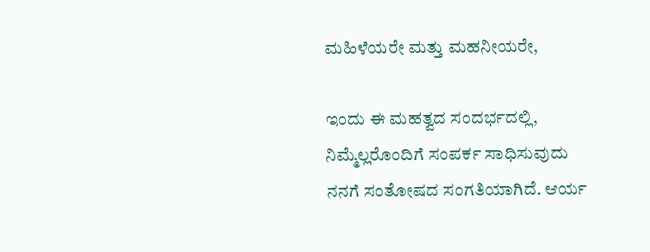ಮಹಿಳೆಯರೇ ಮತ್ತು ಮಹನೀಯರೇ,

ಇಂದು ಈ ಮಹತ್ವದ ಸಂದರ್ಭದಲ್ಲಿ, ನಿಮ್ಮೆಲ್ಲರೊಂದಿಗೆ ಸಂಪರ್ಕ ಸಾಧಿಸುವುದು ನನಗೆ ಸಂತೋಷದ ಸಂಗತಿಯಾಗಿದೆ. ಆರ್ಯ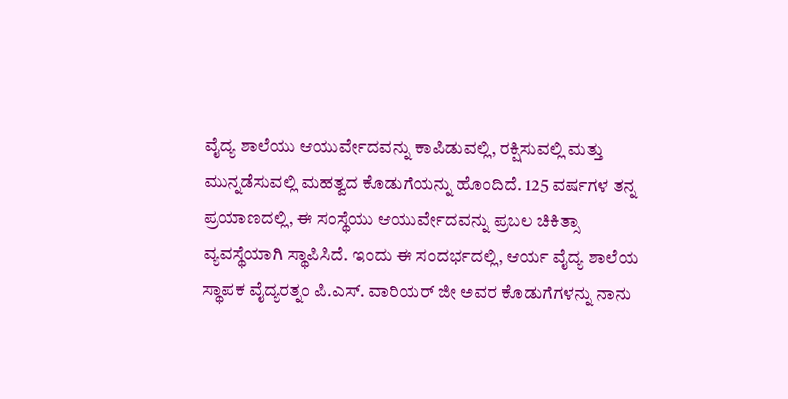ವೈದ್ಯ ಶಾಲೆಯು ಆಯುರ್ವೇದವನ್ನು ಕಾಪಿಡುವಲ್ಲಿ, ರಕ್ಷಿಸುವಲ್ಲಿ ಮತ್ತು ಮುನ್ನಡೆಸುವಲ್ಲಿ ಮಹತ್ವದ ಕೊಡುಗೆಯನ್ನು ಹೊಂದಿದೆ. 125 ವರ್ಷಗಳ ತನ್ನ ಪ್ರಯಾಣದಲ್ಲಿ, ಈ ಸಂಸ್ಥೆಯು ಆಯುರ್ವೇದವನ್ನು ಪ್ರಬಲ ಚಿಕಿತ್ಸಾ ವ್ಯವಸ್ಥೆಯಾಗಿ ಸ್ಥಾಪಿಸಿದೆ. ಇಂದು ಈ ಸಂದರ್ಭದಲ್ಲಿ, ಆರ್ಯ ವೈದ್ಯ ಶಾಲೆಯ ಸ್ಥಾಪಕ ವೈದ್ಯರತ್ನಂ ಪಿ.ಎಸ್. ವಾರಿಯರ್ ಜೀ ಅವರ ಕೊಡುಗೆಗಳನ್ನು ನಾನು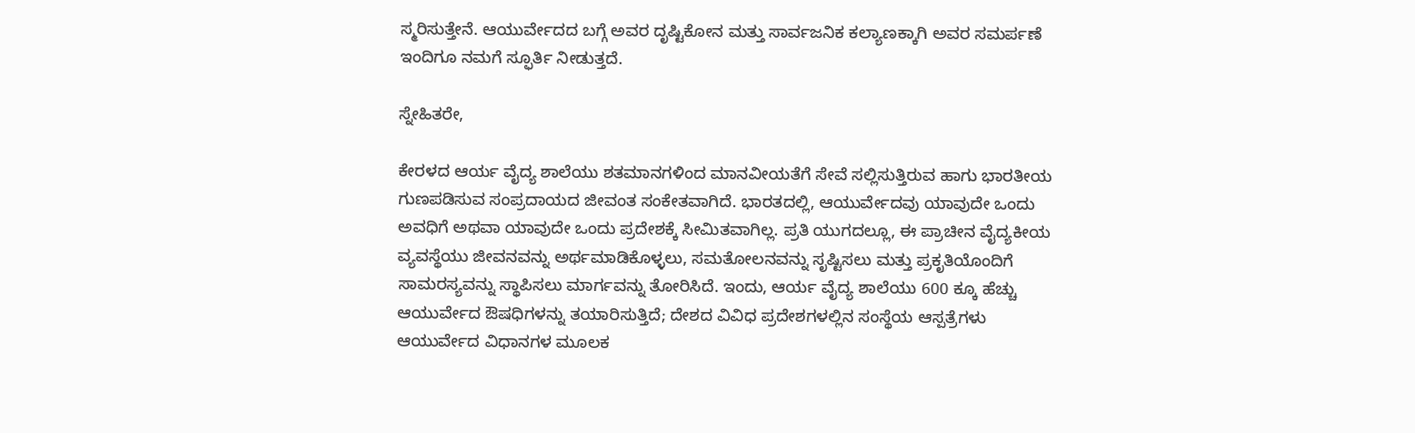ಸ್ಮರಿಸುತ್ತೇನೆ. ಆಯುರ್ವೇದದ ಬಗ್ಗೆ ಅವರ ದೃಷ್ಟಿಕೋನ ಮತ್ತು ಸಾರ್ವಜನಿಕ ಕಲ್ಯಾಣಕ್ಕಾಗಿ ಅವರ ಸಮರ್ಪಣೆ ಇಂದಿಗೂ ನಮಗೆ ಸ್ಫೂರ್ತಿ ನೀಡುತ್ತದೆ.

ಸ್ನೇಹಿತರೇ,

ಕೇರಳದ ಆರ್ಯ ವೈದ್ಯ ಶಾಲೆಯು ಶತಮಾನಗಳಿಂದ ಮಾನವೀಯತೆಗೆ ಸೇವೆ ಸಲ್ಲಿಸುತ್ತಿರುವ ಹಾಗು ಭಾರತೀಯ ಗುಣಪಡಿಸುವ ಸಂಪ್ರದಾಯದ ಜೀವಂತ ಸಂಕೇತವಾಗಿದೆ. ಭಾರತದಲ್ಲಿ, ಆಯುರ್ವೇದವು ಯಾವುದೇ ಒಂದು ಅವಧಿಗೆ ಅಥವಾ ಯಾವುದೇ ಒಂದು ಪ್ರದೇಶಕ್ಕೆ ಸೀಮಿತವಾಗಿಲ್ಲ. ಪ್ರತಿ ಯುಗದಲ್ಲೂ, ಈ ಪ್ರಾಚೀನ ವೈದ್ಯಕೀಯ ವ್ಯವಸ್ಥೆಯು ಜೀವನವನ್ನು ಅರ್ಥಮಾಡಿಕೊಳ್ಳಲು, ಸಮತೋಲನವನ್ನು ಸೃಷ್ಟಿಸಲು ಮತ್ತು ಪ್ರಕೃತಿಯೊಂದಿಗೆ ಸಾಮರಸ್ಯವನ್ನು ಸ್ಥಾಪಿಸಲು ಮಾರ್ಗವನ್ನು ತೋರಿಸಿದೆ. ಇಂದು, ಆರ್ಯ ವೈದ್ಯ ಶಾಲೆಯು 600 ಕ್ಕೂ ಹೆಚ್ಚು ಆಯುರ್ವೇದ ಔಷಧಿಗಳನ್ನು ತಯಾರಿಸುತ್ತಿದೆ; ದೇಶದ ವಿವಿಧ ಪ್ರದೇಶಗಳಲ್ಲಿನ ಸಂಸ್ಥೆಯ ಆಸ್ಪತ್ರೆಗಳು ಆಯುರ್ವೇದ ವಿಧಾನಗಳ ಮೂಲಕ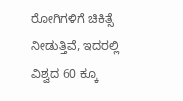ರೋಗಿಗಳಿಗೆ ಚಿಕಿತ್ಸೆ ನೀಡುತ್ತಿವೆ, ಇದರಲ್ಲಿ ವಿಶ್ವದ 60 ಕ್ಕೂ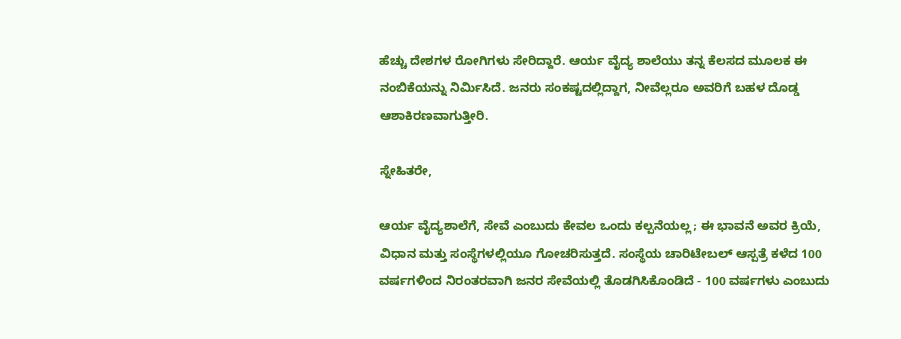ಹೆಚ್ಚು ದೇಶಗಳ ರೋಗಿಗಳು ಸೇರಿದ್ದಾರೆ. ಆರ್ಯ ವೈದ್ಯ ಶಾಲೆಯು ತನ್ನ ಕೆಲಸದ ಮೂಲಕ ಈ ನಂಬಿಕೆಯನ್ನು ನಿರ್ಮಿಸಿದೆ. ಜನರು ಸಂಕಷ್ಟದಲ್ಲಿದ್ದಾಗ, ನೀವೆಲ್ಲರೂ ಅವರಿಗೆ ಬಹಳ ದೊಡ್ಡ ಆಶಾಕಿರಣವಾಗುತ್ತೀರಿ.

ಸ್ನೇಹಿತರೇ,

ಆರ್ಯ ವೈದ್ಯಶಾಲೆಗೆ, ಸೇವೆ ಎಂಬುದು ಕೇವಲ ಒಂದು ಕಲ್ಪನೆಯಲ್ಲ; ಈ ಭಾವನೆ ಅವರ ಕ್ರಿಯೆ, ವಿಧಾನ ಮತ್ತು ಸಂಸ್ಥೆಗಳಲ್ಲಿಯೂ ಗೋಚರಿಸುತ್ತದೆ. ಸಂಸ್ಥೆಯ ಚಾರಿಟೇಬಲ್ ಆಸ್ಪತ್ರೆ ಕಳೆದ 100 ವರ್ಷಗಳಿಂದ ನಿರಂತರವಾಗಿ ಜನರ ಸೇವೆಯಲ್ಲಿ ತೊಡಗಿಸಿಕೊಂಡಿದೆ - 100 ವರ್ಷಗಳು ಎಂಬುದು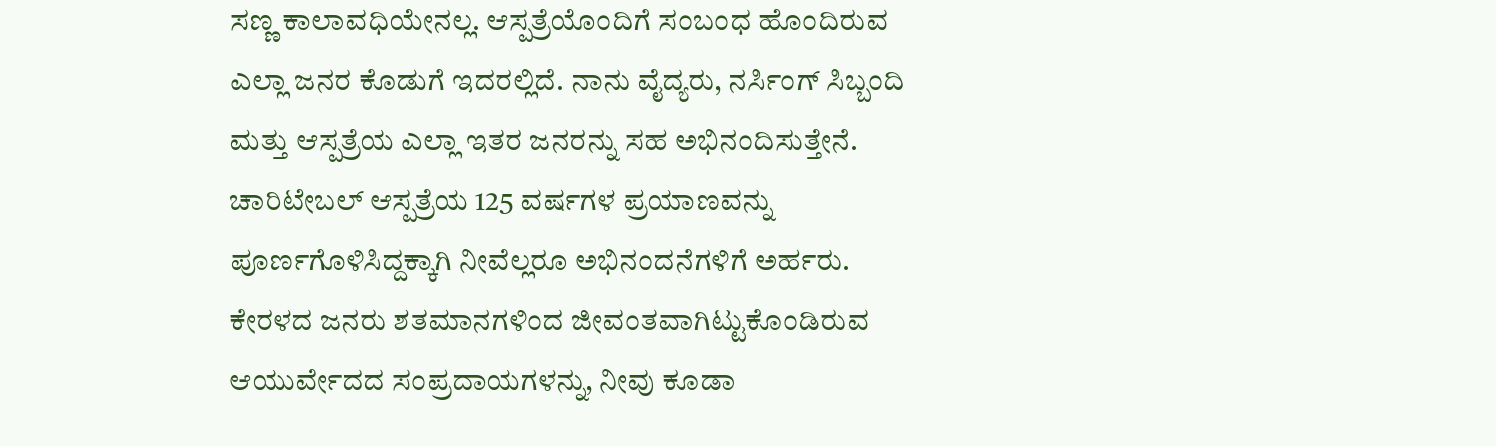ಸಣ್ಣ ಕಾಲಾವಧಿಯೇನಲ್ಲ. ಆಸ್ಪತ್ರೆಯೊಂದಿಗೆ ಸಂಬಂಧ ಹೊಂದಿರುವ ಎಲ್ಲಾ ಜನರ ಕೊಡುಗೆ ಇದರಲ್ಲಿದೆ. ನಾನು ವೈದ್ಯರು, ನರ್ಸಿಂಗ್ ಸಿಬ್ಬಂದಿ ಮತ್ತು ಆಸ್ಪತ್ರೆಯ ಎಲ್ಲಾ ಇತರ ಜನರನ್ನು ಸಹ ಅಭಿನಂದಿಸುತ್ತೇನೆ. ಚಾರಿಟೇಬಲ್ ಆಸ್ಪತ್ರೆಯ 125 ವರ್ಷಗಳ ಪ್ರಯಾಣವನ್ನು ಪೂರ್ಣಗೊಳಿಸಿದ್ದಕ್ಕಾಗಿ ನೀವೆಲ್ಲರೂ ಅಭಿನಂದನೆಗಳಿಗೆ ಅರ್ಹರು. ಕೇರಳದ ಜನರು ಶತಮಾನಗಳಿಂದ ಜೀವಂತವಾಗಿಟ್ಟುಕೊಂಡಿರುವ ಆಯುರ್ವೇದದ ಸಂಪ್ರದಾಯಗಳನ್ನು, ನೀವು ಕೂಡಾ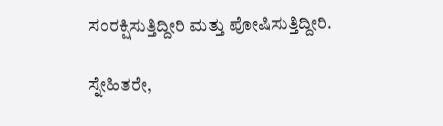ಸಂರಕ್ಷಿಸುತ್ತಿದ್ದೀರಿ ಮತ್ತು ಪೋಷಿಸುತ್ತಿದ್ದೀರಿ.

ಸ್ನೇಹಿತರೇ,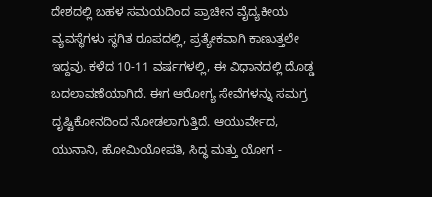ದೇಶದಲ್ಲಿ ಬಹಳ ಸಮಯದಿಂದ ಪ್ರಾಚೀನ ವೈದ್ಯಕೀಯ ವ್ಯವಸ್ಥೆಗಳು ಸ್ಥಗಿತ ರೂಪದಲ್ಲಿ, ಪ್ರತ್ಯೇಕವಾಗಿ ಕಾಣುತ್ತಲೇ ಇದ್ದವು. ಕಳೆದ 10-11 ವರ್ಷಗಳಲ್ಲಿ, ಈ ವಿಧಾನದಲ್ಲಿ ದೊಡ್ಡ ಬದಲಾವಣೆಯಾಗಿದೆ. ಈಗ ಆರೋಗ್ಯ ಸೇವೆಗಳನ್ನು ಸಮಗ್ರ ದೃಷ್ಟಿಕೋನದಿಂದ ನೋಡಲಾಗುತ್ತಿದೆ. ಆಯುರ್ವೇದ, ಯುನಾನಿ, ಹೋಮಿಯೋಪತಿ, ಸಿದ್ಧ ಮತ್ತು ಯೋಗ -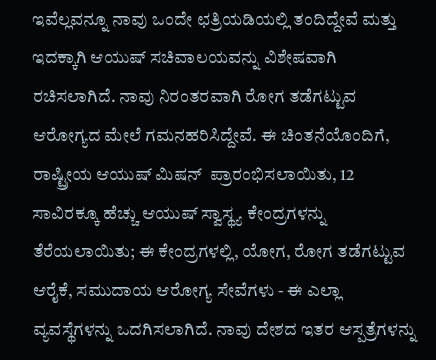ಇವೆಲ್ಲವನ್ನೂ ನಾವು ಒಂದೇ ಛತ್ರಿಯಡಿಯಲ್ಲಿ ತಂದಿದ್ದೇವೆ ಮತ್ತು ಇದಕ್ಕಾಗಿ ಆಯುಷ್ ಸಚಿವಾಲಯವನ್ನು ವಿಶೇಷವಾಗಿ ರಚಿಸಲಾಗಿದೆ. ನಾವು ನಿರಂತರವಾಗಿ ರೋಗ ತಡೆಗಟ್ಟುವ ಆರೋಗ್ಯದ ಮೇಲೆ ಗಮನಹರಿಸಿದ್ದೇವೆ. ಈ ಚಿಂತನೆಯೊಂದಿಗೆ, ರಾಷ್ಟ್ರೀಯ ಆಯುಷ್ ಮಿಷನ್  ಪ್ರಾರಂಭಿಸಲಾಯಿತು, 12 ಸಾವಿರಕ್ಕೂ ಹೆಚ್ಚು ಆಯುಷ್ ಸ್ವಾಸ್ಥ್ಯ ಕೇಂದ್ರಗಳನ್ನು ತೆರೆಯಲಾಯಿತು; ಈ ಕೇಂದ್ರಗಳಲ್ಲಿ, ಯೋಗ, ರೋಗ ತಡೆಗಟ್ಟುವ ಆರೈಕೆ, ಸಮುದಾಯ ಆರೋಗ್ಯ ಸೇವೆಗಳು - ಈ ಎಲ್ಲಾ ವ್ಯವಸ್ಥೆಗಳನ್ನು ಒದಗಿಸಲಾಗಿದೆ. ನಾವು ದೇಶದ ಇತರ ಆಸ್ಪತ್ರೆಗಳನ್ನು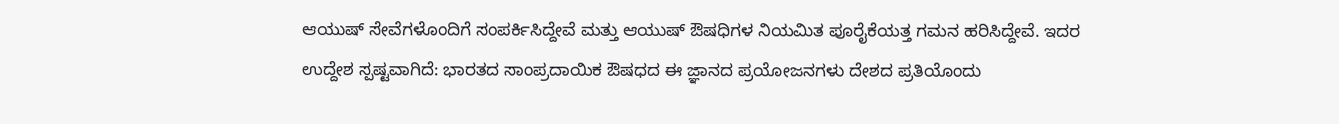ಆಯುಷ್ ಸೇವೆಗಳೊಂದಿಗೆ ಸಂಪರ್ಕಿಸಿದ್ದೇವೆ ಮತ್ತು ಆಯುಷ್ ಔಷಧಿಗಳ ನಿಯಮಿತ ಪೂರೈಕೆಯತ್ತ ಗಮನ ಹರಿಸಿದ್ದೇವೆ. ಇದರ ಉದ್ದೇಶ ಸ್ಪಷ್ಟವಾಗಿದೆ: ಭಾರತದ ಸಾಂಪ್ರದಾಯಿಕ ಔಷಧದ ಈ ಜ್ಞಾನದ ಪ್ರಯೋಜನಗಳು ದೇಶದ ಪ್ರತಿಯೊಂದು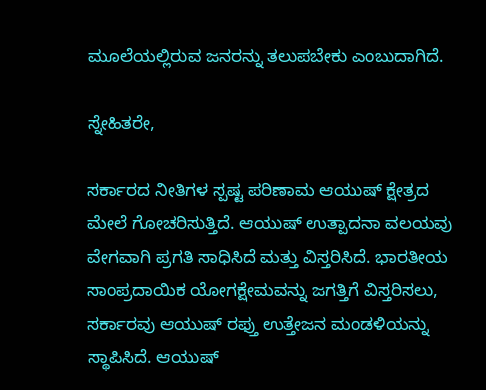ಮೂಲೆಯಲ್ಲಿರುವ ಜನರನ್ನು ತಲುಪಬೇಕು ಎಂಬುದಾಗಿದೆ.

ಸ್ನೇಹಿತರೇ,

ಸರ್ಕಾರದ ನೀತಿಗಳ ಸ್ಪಷ್ಟ ಪರಿಣಾಮ ಆಯುಷ್ ಕ್ಷೇತ್ರದ ಮೇಲೆ ಗೋಚರಿಸುತ್ತಿದೆ. ಆಯುಷ್ ಉತ್ಪಾದನಾ ವಲಯವು ವೇಗವಾಗಿ ಪ್ರಗತಿ ಸಾಧಿಸಿದೆ ಮತ್ತು ವಿಸ್ತರಿಸಿದೆ. ಭಾರತೀಯ ಸಾಂಪ್ರದಾಯಿಕ ಯೋಗಕ್ಷೇಮವನ್ನು ಜಗತ್ತಿಗೆ ವಿಸ್ತರಿಸಲು, ಸರ್ಕಾರವು ಆಯುಷ್ ರಫ್ತು ಉತ್ತೇಜನ ಮಂಡಳಿಯನ್ನು ಸ್ಥಾಪಿಸಿದೆ. ಆಯುಷ್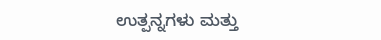ಉತ್ಪನ್ನಗಳು ಮತ್ತು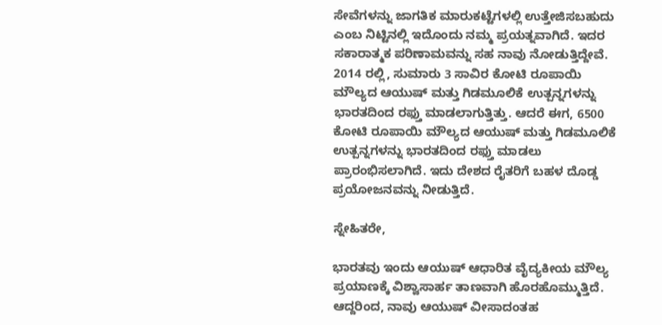ಸೇವೆಗಳನ್ನು ಜಾಗತಿಕ ಮಾರುಕಟ್ಟೆಗಳಲ್ಲಿ ಉತ್ತೇಜಿಸಬಹುದು ಎಂಬ ನಿಟ್ಟಿನಲ್ಲಿ ಇದೊಂದು ನಮ್ಮ ಪ್ರಯತ್ನವಾಗಿದೆ. ಇದರ ಸಕಾರಾತ್ಮಕ ಪರಿಣಾಮವನ್ನು ಸಹ ನಾವು ನೋಡುತ್ತಿದ್ದೇವೆ. 2014 ರಲ್ಲಿ, ಸುಮಾರು 3 ಸಾವಿರ ಕೋಟಿ ರೂಪಾಯಿ ಮೌಲ್ಯದ ಆಯುಷ್ ಮತ್ತು ಗಿಡಮೂಲಿಕೆ ಉತ್ಪನ್ನಗಳನ್ನು ಭಾರತದಿಂದ ರಫ್ತು ಮಾಡಲಾಗುತ್ತಿತ್ತು. ಆದರೆ ಈಗ, 6500 ಕೋಟಿ ರೂಪಾಯಿ ಮೌಲ್ಯದ ಆಯುಷ್ ಮತ್ತು ಗಿಡಮೂಲಿಕೆ ಉತ್ಪನ್ನಗಳನ್ನು ಭಾರತದಿಂದ ರಫ್ತು ಮಾಡಲು ಪ್ರಾರಂಭಿಸಲಾಗಿದೆ. ಇದು ದೇಶದ ರೈತರಿಗೆ ಬಹಳ ದೊಡ್ಡ ಪ್ರಯೋಜನವನ್ನು ನೀಡುತ್ತಿದೆ.

ಸ್ನೇಹಿತರೇ,

ಭಾರತವು ಇಂದು ಆಯುಷ್ ಆಧಾರಿತ ವೈದ್ಯಕೀಯ ಮೌಲ್ಯ ಪ್ರಯಾಣಕ್ಕೆ ವಿಶ್ವಾಸಾರ್ಹ ತಾಣವಾಗಿ ಹೊರಹೊಮ್ಮುತ್ತಿದೆ. ಆದ್ದರಿಂದ, ನಾವು ಆಯುಷ್ ವೀಸಾದಂತಹ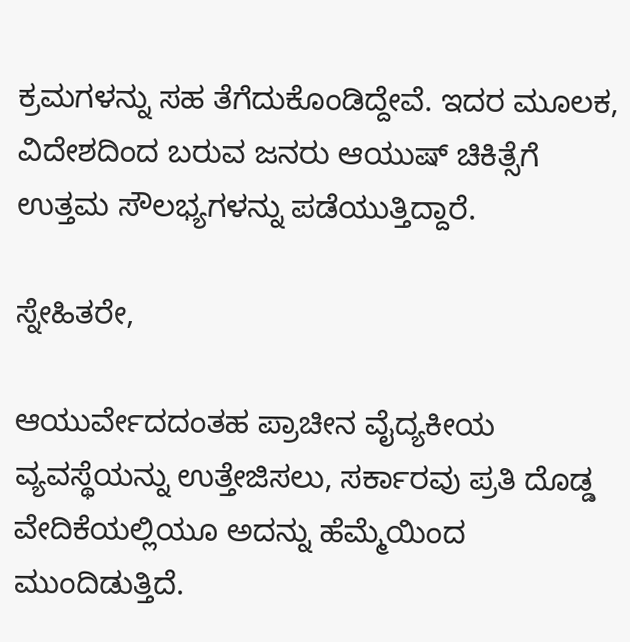ಕ್ರಮಗಳನ್ನು ಸಹ ತೆಗೆದುಕೊಂಡಿದ್ದೇವೆ. ಇದರ ಮೂಲಕ, ವಿದೇಶದಿಂದ ಬರುವ ಜನರು ಆಯುಷ್ ಚಿಕಿತ್ಸೆಗೆ ಉತ್ತಮ ಸೌಲಭ್ಯಗಳನ್ನು ಪಡೆಯುತ್ತಿದ್ದಾರೆ.

ಸ್ನೇಹಿತರೇ,

ಆಯುರ್ವೇದದಂತಹ ಪ್ರಾಚೀನ ವೈದ್ಯಕೀಯ ವ್ಯವಸ್ಥೆಯನ್ನು ಉತ್ತೇಜಿಸಲು, ಸರ್ಕಾರವು ಪ್ರತಿ ದೊಡ್ಡ ವೇದಿಕೆಯಲ್ಲಿಯೂ ಅದನ್ನು ಹೆಮ್ಮೆಯಿಂದ ಮುಂದಿಡುತ್ತಿದೆ.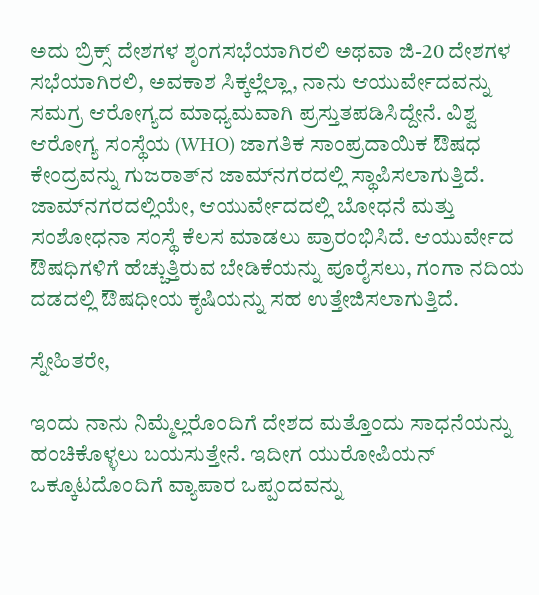ಅದು ಬ್ರಿಕ್ಸ್ ದೇಶಗಳ ಶೃಂಗಸಭೆಯಾಗಿರಲಿ ಅಥವಾ ಜಿ-20 ದೇಶಗಳ ಸಭೆಯಾಗಿರಲಿ, ಅವಕಾಶ ಸಿಕ್ಕಲ್ಲೆಲ್ಲಾ, ನಾನು ಆಯುರ್ವೇದವನ್ನು ಸಮಗ್ರ ಆರೋಗ್ಯದ ಮಾಧ್ಯಮವಾಗಿ ಪ್ರಸ್ತುತಪಡಿಸಿದ್ದೇನೆ. ವಿಶ್ವ ಆರೋಗ್ಯ ಸಂಸ್ಥೆಯ (WHO) ಜಾಗತಿಕ ಸಾಂಪ್ರದಾಯಿಕ ಔಷಧ ಕೇಂದ್ರವನ್ನು ಗುಜರಾತ್‌ನ ಜಾಮ್‌ನಗರದಲ್ಲಿ ಸ್ಥಾಪಿಸಲಾಗುತ್ತಿದೆ. ಜಾಮ್‌ನಗರದಲ್ಲಿಯೇ, ಆಯುರ್ವೇದದಲ್ಲಿ ಬೋಧನೆ ಮತ್ತು ಸಂಶೋಧನಾ ಸಂಸ್ಥೆ ಕೆಲಸ ಮಾಡಲು ಪ್ರಾರಂಭಿಸಿದೆ. ಆಯುರ್ವೇದ ಔಷಧಿಗಳಿಗೆ ಹೆಚ್ಚುತ್ತಿರುವ ಬೇಡಿಕೆಯನ್ನು ಪೂರೈಸಲು, ಗಂಗಾ ನದಿಯ ದಡದಲ್ಲಿ ಔಷಧೀಯ ಕೃಷಿಯನ್ನು ಸಹ ಉತ್ತೇಜಿಸಲಾಗುತ್ತಿದೆ.

ಸ್ನೇಹಿತರೇ,

ಇಂದು ನಾನು ನಿಮ್ಮೆಲ್ಲರೊಂದಿಗೆ ದೇಶದ ಮತ್ತೊಂದು ಸಾಧನೆಯನ್ನು ಹಂಚಿಕೊಳ್ಳಲು ಬಯಸುತ್ತೇನೆ. ಇದೀಗ ಯುರೋಪಿಯನ್ ಒಕ್ಕೂಟದೊಂದಿಗೆ ವ್ಯಾಪಾರ ಒಪ್ಪಂದವನ್ನು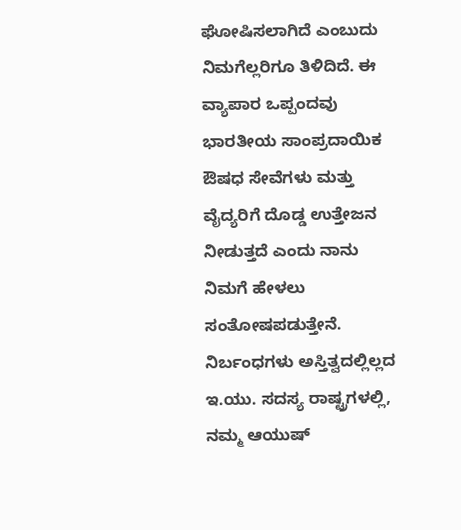ಘೋಷಿಸಲಾಗಿದೆ ಎಂಬುದು ನಿಮಗೆಲ್ಲರಿಗೂ ತಿಳಿದಿದೆ. ಈ ವ್ಯಾಪಾರ ಒಪ್ಪಂದವು ಭಾರತೀಯ ಸಾಂಪ್ರದಾಯಿಕ ಔಷಧ ಸೇವೆಗಳು ಮತ್ತು ವೈದ್ಯರಿಗೆ ದೊಡ್ಡ ಉತ್ತೇಜನ ನೀಡುತ್ತದೆ ಎಂದು ನಾನು ನಿಮಗೆ ಹೇಳಲು ಸಂತೋಷಪಡುತ್ತೇನೆ. ನಿರ್ಬಂಧಗಳು ಅಸ್ತಿತ್ವದಲ್ಲಿಲ್ಲದ ಇ.ಯು. ಸದಸ್ಯ ರಾಷ್ಟ್ರಗಳಲ್ಲಿ, ನಮ್ಮ ಆಯುಷ್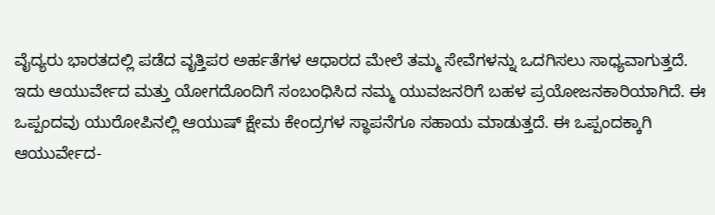ವೈದ್ಯರು ಭಾರತದಲ್ಲಿ ಪಡೆದ ವೃತ್ತಿಪರ ಅರ್ಹತೆಗಳ ಆಧಾರದ ಮೇಲೆ ತಮ್ಮ ಸೇವೆಗಳನ್ನು ಒದಗಿಸಲು ಸಾಧ್ಯವಾಗುತ್ತದೆ. ಇದು ಆಯುರ್ವೇದ ಮತ್ತು ಯೋಗದೊಂದಿಗೆ ಸಂಬಂಧಿಸಿದ ನಮ್ಮ ಯುವಜನರಿಗೆ ಬಹಳ ಪ್ರಯೋಜನಕಾರಿಯಾಗಿದೆ. ಈ ಒಪ್ಪಂದವು ಯುರೋಪಿನಲ್ಲಿ ಆಯುಷ್ ಕ್ಷೇಮ ಕೇಂದ್ರಗಳ ಸ್ಥಾಪನೆಗೂ ಸಹಾಯ ಮಾಡುತ್ತದೆ. ಈ ಒಪ್ಪಂದಕ್ಕಾಗಿ ಆಯುರ್ವೇದ-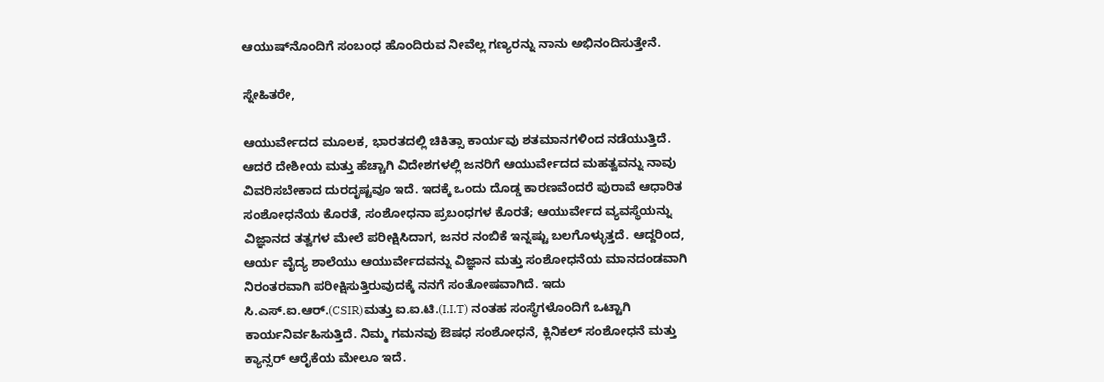ಆಯುಷ್‌ನೊಂದಿಗೆ ಸಂಬಂಧ ಹೊಂದಿರುವ ನೀವೆಲ್ಲ ಗಣ್ಯರನ್ನು ನಾನು ಅಭಿನಂದಿಸುತ್ತೇನೆ.

ಸ್ನೇಹಿತರೇ,

ಆಯುರ್ವೇದದ ಮೂಲಕ, ಭಾರತದಲ್ಲಿ ಚಿಕಿತ್ಸಾ ಕಾರ್ಯವು ಶತಮಾನಗಳಿಂದ ನಡೆಯುತ್ತಿದೆ. ಆದರೆ ದೇಶೀಯ ಮತ್ತು ಹೆಚ್ಚಾಗಿ ವಿದೇಶಗಳಲ್ಲಿ ಜನರಿಗೆ ಆಯುರ್ವೇದದ ಮಹತ್ವವನ್ನು ನಾವು ವಿವರಿಸಬೇಕಾದ ದುರದೃಷ್ಟವೂ ಇದೆ. ಇದಕ್ಕೆ ಒಂದು ದೊಡ್ಡ ಕಾರಣವೆಂದರೆ ಪುರಾವೆ ಆಧಾರಿತ ಸಂಶೋಧನೆಯ ಕೊರತೆ, ಸಂಶೋಧನಾ ಪ್ರಬಂಧಗಳ ಕೊರತೆ; ಆಯುರ್ವೇದ ವ್ಯವಸ್ಥೆಯನ್ನು ವಿಜ್ಞಾನದ ತತ್ವಗಳ ಮೇಲೆ ಪರೀಕ್ಷಿಸಿದಾಗ, ಜನರ ನಂಬಿಕೆ ಇನ್ನಷ್ಟು ಬಲಗೊಳ್ಳುತ್ತದೆ. ಆದ್ದರಿಂದ, ಆರ್ಯ ವೈದ್ಯ ಶಾಲೆಯು ಆಯುರ್ವೇದವನ್ನು ವಿಜ್ಞಾನ ಮತ್ತು ಸಂಶೋಧನೆಯ ಮಾನದಂಡವಾಗಿ ನಿರಂತರವಾಗಿ ಪರೀಕ್ಷಿಸುತ್ತಿರುವುದಕ್ಕೆ ನನಗೆ ಸಂತೋಷವಾಗಿದೆ. ಇದು ಸಿ.ಎಸ್.ಐ.ಆರ್.(CSIR)ಮತ್ತು ಐ.ಐ.ಟಿ.(I.I.T) ನಂತಹ ಸಂಸ್ಥೆಗಳೊಂದಿಗೆ ಒಟ್ಟಾಗಿ ಕಾರ್ಯನಿರ್ವಹಿಸುತ್ತಿದೆ. ನಿಮ್ಮ ಗಮನವು ಔಷಧ ಸಂಶೋಧನೆ, ಕ್ಲಿನಿಕಲ್ ಸಂಶೋಧನೆ ಮತ್ತು ಕ್ಯಾನ್ಸರ್ ಆರೈಕೆಯ ಮೇಲೂ ಇದೆ.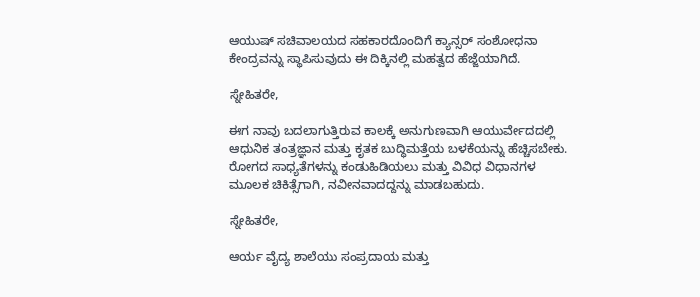ಆಯುಷ್ ಸಚಿವಾಲಯದ ಸಹಕಾರದೊಂದಿಗೆ ಕ್ಯಾನ್ಸರ್ ಸಂಶೋಧನಾ ಕೇಂದ್ರವನ್ನು ಸ್ಥಾಪಿಸುವುದು ಈ ದಿಕ್ಕಿನಲ್ಲಿ ಮಹತ್ವದ ಹೆಜ್ಜೆಯಾಗಿದೆ.

ಸ್ನೇಹಿತರೇ,

ಈಗ ನಾವು ಬದಲಾಗುತ್ತಿರುವ ಕಾಲಕ್ಕೆ ಅನುಗುಣವಾಗಿ ಆಯುರ್ವೇದದಲ್ಲಿ ಆಧುನಿಕ ತಂತ್ರಜ್ಞಾನ ಮತ್ತು ಕೃತಕ ಬುದ್ಧಿಮತ್ತೆಯ ಬಳಕೆಯನ್ನು ಹೆಚ್ಚಿಸಬೇಕು. ರೋಗದ ಸಾಧ್ಯತೆಗಳನ್ನು ಕಂಡುಹಿಡಿಯಲು ಮತ್ತು ವಿವಿಧ ವಿಧಾನಗಳ ಮೂಲಕ ಚಿಕಿತ್ಸೆಗಾಗಿ, ನವೀನವಾದದ್ದನ್ನು ಮಾಡಬಹುದು.

ಸ್ನೇಹಿತರೇ,

ಆರ್ಯ ವೈದ್ಯ ಶಾಲೆಯು ಸಂಪ್ರದಾಯ ಮತ್ತು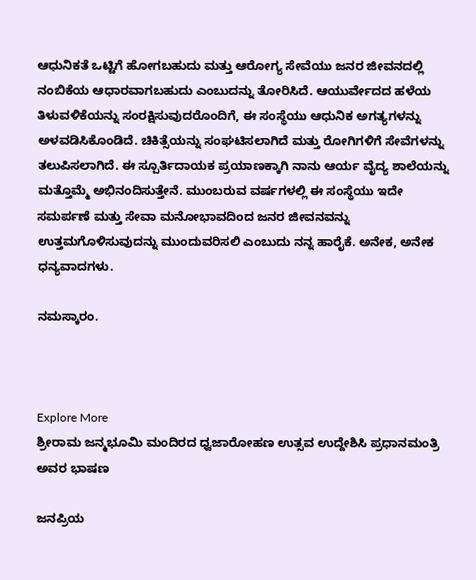ಆಧುನಿಕತೆ ಒಟ್ಟಿಗೆ ಹೋಗಬಹುದು ಮತ್ತು ಆರೋಗ್ಯ ಸೇವೆಯು ಜನರ ಜೀವನದಲ್ಲಿ ನಂಬಿಕೆಯ ಆಧಾರವಾಗಬಹುದು ಎಂಬುದನ್ನು ತೋರಿಸಿದೆ. ಆಯುರ್ವೇದದ ಹಳೆಯ ತಿಳುವಳಿಕೆಯನ್ನು ಸಂರಕ್ಷಿಸುವುದರೊಂದಿಗೆ, ಈ ಸಂಸ್ಥೆಯು ಆಧುನಿಕ ಅಗತ್ಯಗಳನ್ನು ಅಳವಡಿಸಿಕೊಂಡಿದೆ. ಚಿಕಿತ್ಸೆಯನ್ನು ಸಂಘಟಿಸಲಾಗಿದೆ ಮತ್ತು ರೋಗಿಗಳಿಗೆ ಸೇವೆಗಳನ್ನು ತಲುಪಿಸಲಾಗಿದೆ. ಈ ಸ್ಪೂರ್ತಿದಾಯಕ ಪ್ರಯಾಣಕ್ಕಾಗಿ ನಾನು ಆರ್ಯ ವೈದ್ಯ ಶಾಲೆಯನ್ನು ಮತ್ತೊಮ್ಮೆ ಅಭಿನಂದಿಸುತ್ತೇನೆ. ಮುಂಬರುವ ವರ್ಷಗಳಲ್ಲಿ ಈ ಸಂಸ್ಥೆಯು ಇದೇ ಸಮರ್ಪಣೆ ಮತ್ತು ಸೇವಾ ಮನೋಭಾವದಿಂದ ಜನರ ಜೀವನವನ್ನು ಉತ್ತಮಗೊಳಿಸುವುದನ್ನು ಮುಂದುವರಿಸಲಿ ಎಂಬುದು ನನ್ನ ಹಾರೈಕೆ. ಅನೇಕ, ಅನೇಕ ಧನ್ಯವಾದಗಳು.

ನಮಸ್ಕಾರಂ.



Explore More
ಶ್ರೀರಾಮ ಜನ್ಮಭೂಮಿ ಮಂದಿರದ ಧ್ವಜಾರೋಹಣ ಉತ್ಸವ ಉದ್ದೇಶಿಸಿ ಪ್ರಧಾನಮಂತ್ರಿ ಅವರ ಭಾಷಣ

ಜನಪ್ರಿಯ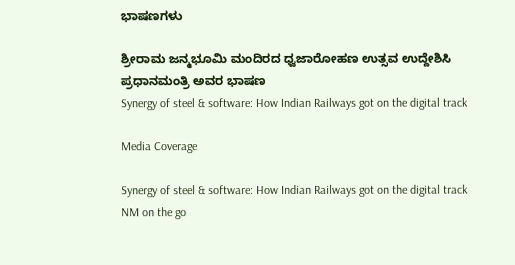ಭಾಷಣಗಳು

ಶ್ರೀರಾಮ ಜನ್ಮಭೂಮಿ ಮಂದಿರದ ಧ್ವಜಾರೋಹಣ ಉತ್ಸವ ಉದ್ದೇಶಿಸಿ ಪ್ರಧಾನಮಂತ್ರಿ ಅವರ ಭಾಷಣ
Synergy of steel & software: How Indian Railways got on the digital track

Media Coverage

Synergy of steel & software: How Indian Railways got on the digital track
NM on the go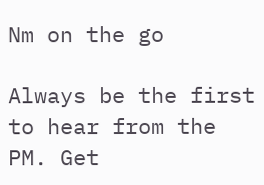Nm on the go

Always be the first to hear from the PM. Get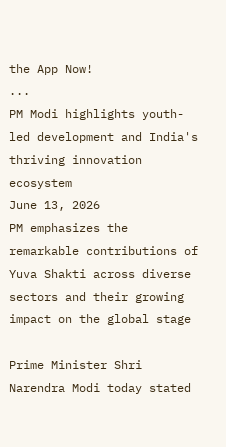the App Now!
...
PM Modi highlights youth-led development and India's thriving innovation ecosystem
June 13, 2026
PM emphasizes the remarkable contributions of Yuva Shakti across diverse sectors and their growing impact on the global stage

Prime Minister Shri Narendra Modi today stated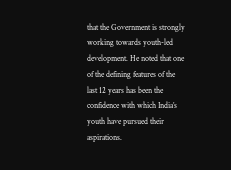that the Government is strongly working towards youth-led development. He noted that one of the defining features of the last 12 years has been the confidence with which India’s youth have pursued their aspirations.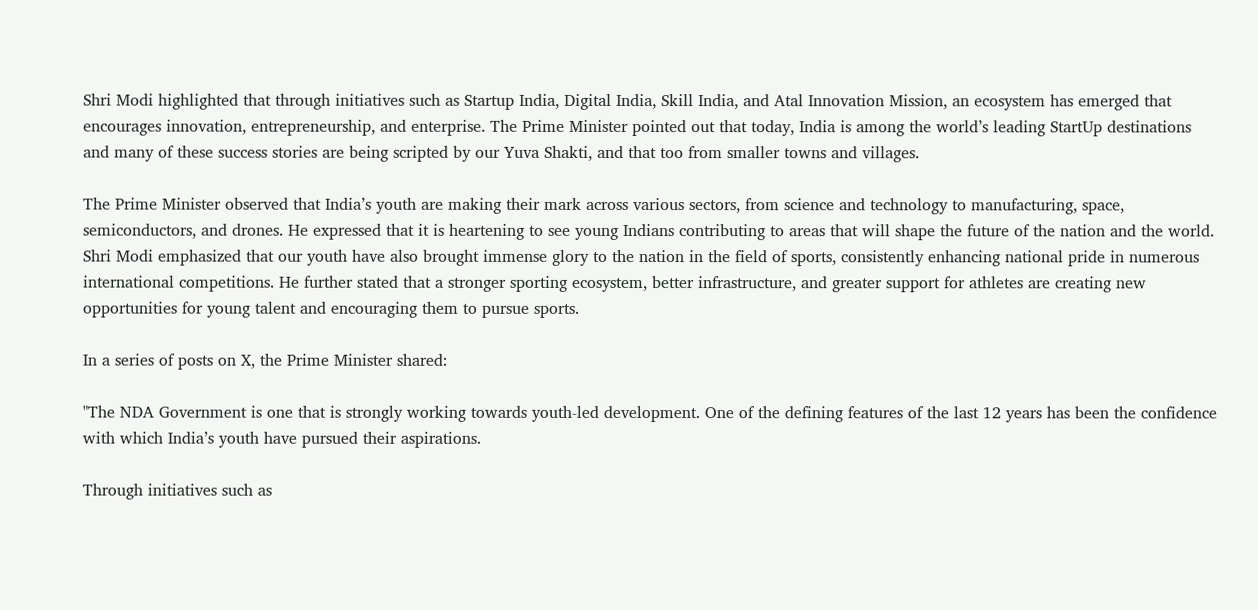Shri Modi highlighted that through initiatives such as Startup India, Digital India, Skill India, and Atal Innovation Mission, an ecosystem has emerged that encourages innovation, entrepreneurship, and enterprise. The Prime Minister pointed out that today, India is among the world’s leading StartUp destinations and many of these success stories are being scripted by our Yuva Shakti, and that too from smaller towns and villages.

The Prime Minister observed that India’s youth are making their mark across various sectors, from science and technology to manufacturing, space, semiconductors, and drones. He expressed that it is heartening to see young Indians contributing to areas that will shape the future of the nation and the world.
Shri Modi emphasized that our youth have also brought immense glory to the nation in the field of sports, consistently enhancing national pride in numerous international competitions. He further stated that a stronger sporting ecosystem, better infrastructure, and greater support for athletes are creating new opportunities for young talent and encouraging them to pursue sports.

In a series of posts on X, the Prime Minister shared:

"The NDA Government is one that is strongly working towards youth-led development. One of the defining features of the last 12 years has been the confidence with which India’s youth have pursued their aspirations.

Through initiatives such as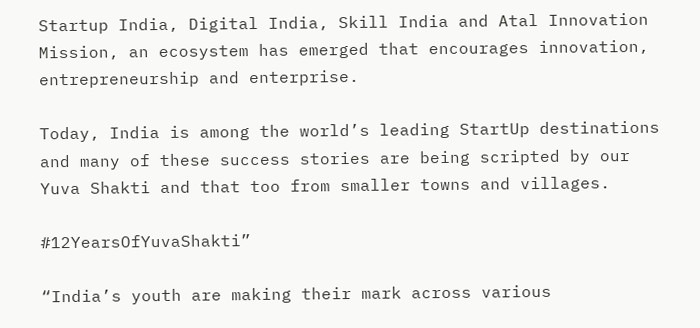Startup India, Digital India, Skill India and Atal Innovation Mission, an ecosystem has emerged that encourages innovation, entrepreneurship and enterprise.

Today, India is among the world’s leading StartUp destinations and many of these success stories are being scripted by our Yuva Shakti and that too from smaller towns and villages.

#12YearsOfYuvaShakti”

“India’s youth are making their mark across various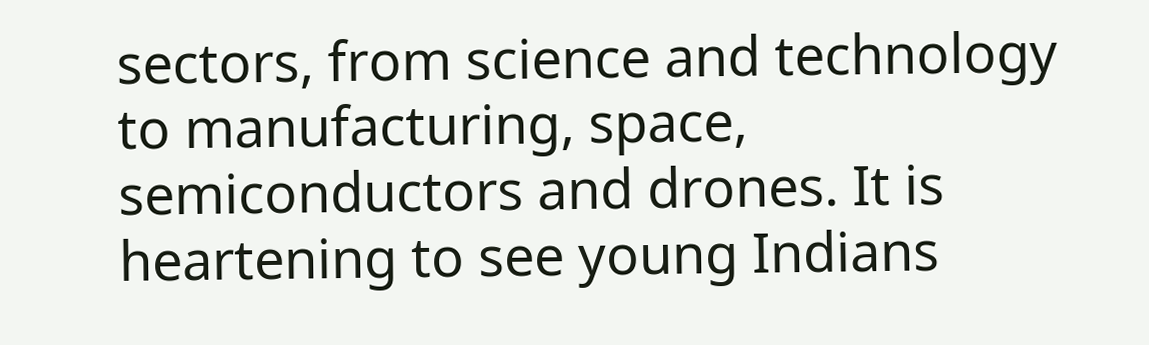sectors, from science and technology to manufacturing, space, semiconductors and drones. It is heartening to see young Indians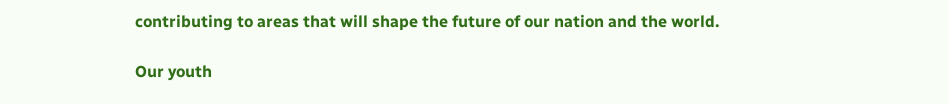contributing to areas that will shape the future of our nation and the world.

Our youth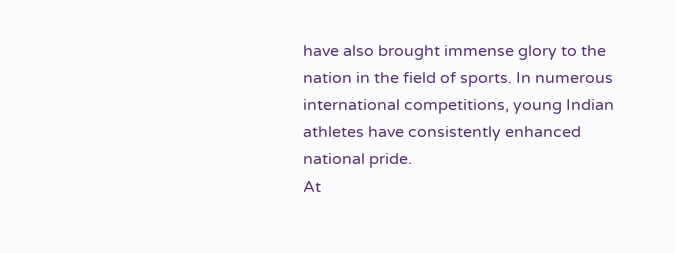have also brought immense glory to the nation in the field of sports. In numerous international competitions, young Indian athletes have consistently enhanced national pride.
At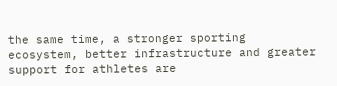the same time, a stronger sporting ecosystem, better infrastructure and greater support for athletes are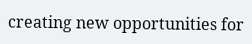creating new opportunities for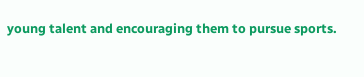young talent and encouraging them to pursue sports.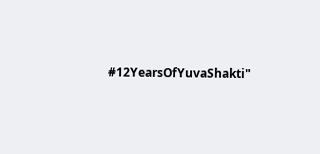#12YearsOfYuvaShakti"